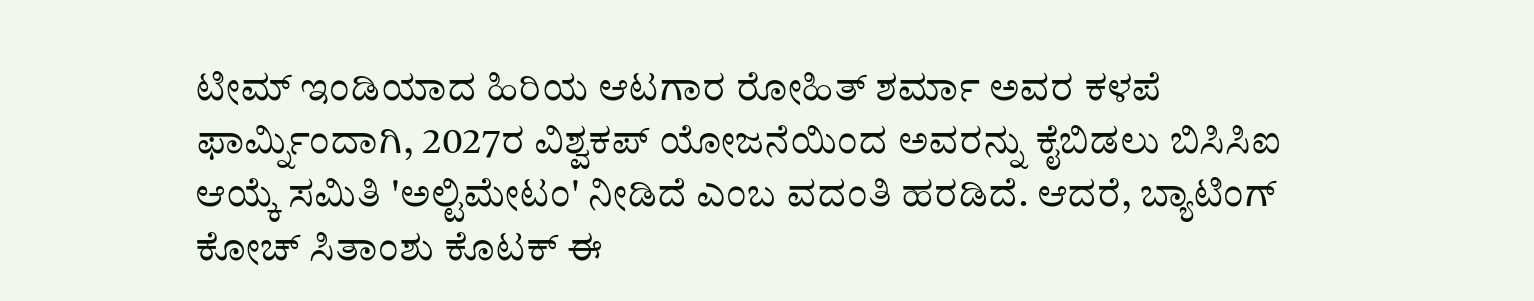ಟೀಮ್ ಇಂಡಿಯಾದ ಹಿರಿಯ ಆಟಗಾರ ರೋಹಿತ್ ಶರ್ಮಾ ಅವರ ಕಳಪೆ ಫಾರ್ಮ್ನಿಂದಾಗಿ, 2027ರ ವಿಶ್ವಕಪ್ ಯೋಜನೆಯಿಂದ ಅವರನ್ನು ಕೈಬಿಡಲು ಬಿಸಿಸಿಐ ಆಯ್ಕೆ ಸಮಿತಿ 'ಅಲ್ಟಿಮೇಟಂ' ನೀಡಿದೆ ಎಂಬ ವದಂತಿ ಹರಡಿದೆ. ಆದರೆ, ಬ್ಯಾಟಿಂಗ್ ಕೋಚ್ ಸಿತಾಂಶು ಕೊಟಕ್ ಈ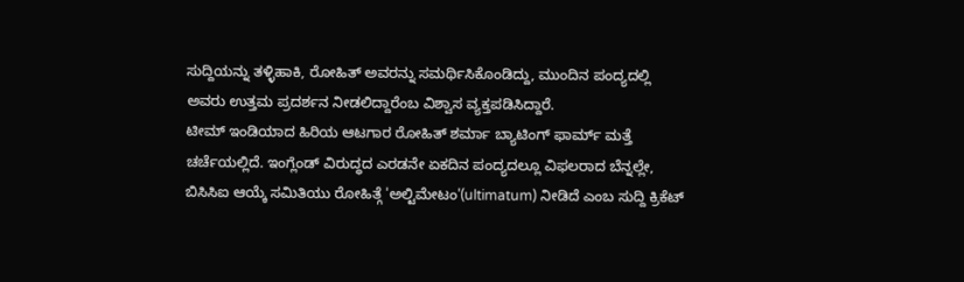ಸುದ್ದಿಯನ್ನು ತಳ್ಳಿಹಾಕಿ, ರೋಹಿತ್ ಅವರನ್ನು ಸಮರ್ಥಿಸಿಕೊಂಡಿದ್ದು, ಮುಂದಿನ ಪಂದ್ಯದಲ್ಲಿ ಅವರು ಉತ್ತಮ ಪ್ರದರ್ಶನ ನೀಡಲಿದ್ದಾರೆಂಬ ವಿಶ್ವಾಸ ವ್ಯಕ್ತಪಡಿಸಿದ್ದಾರೆ.
ಟೀಮ್ ಇಂಡಿಯಾದ ಹಿರಿಯ ಆಟಗಾರ ರೋಹಿತ್ ಶರ್ಮಾ ಬ್ಯಾಟಿಂಗ್ ಫಾರ್ಮ್ ಮತ್ತೆ ಚರ್ಚೆಯಲ್ಲಿದೆ. ಇಂಗ್ಲೆಂಡ್ ವಿರುದ್ಧದ ಎರಡನೇ ಏಕದಿನ ಪಂದ್ಯದಲ್ಲೂ ವಿಫಲರಾದ ಬೆನ್ನಲ್ಲೇ, ಬಿಸಿಸಿಐ ಆಯ್ಕೆ ಸಮಿತಿಯು ರೋಹಿತ್ಗೆ 'ಅಲ್ಟಿಮೇಟಂ'(ultimatum) ನೀಡಿದೆ ಎಂಬ ಸುದ್ದಿ ಕ್ರಿಕೆಟ್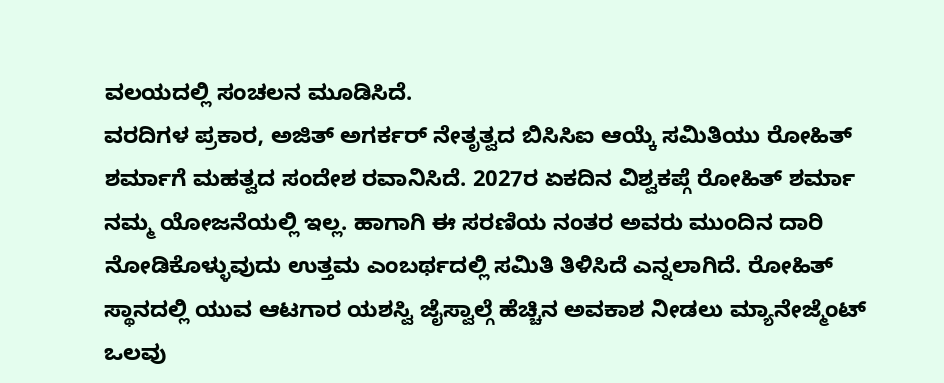ವಲಯದಲ್ಲಿ ಸಂಚಲನ ಮೂಡಿಸಿದೆ.
ವರದಿಗಳ ಪ್ರಕಾರ, ಅಜಿತ್ ಅಗರ್ಕರ್ ನೇತೃತ್ವದ ಬಿಸಿಸಿಐ ಆಯ್ಕೆ ಸಮಿತಿಯು ರೋಹಿತ್ ಶರ್ಮಾಗೆ ಮಹತ್ವದ ಸಂದೇಶ ರವಾನಿಸಿದೆ. 2027ರ ಏಕದಿನ ವಿಶ್ವಕಪ್ಗೆ ರೋಹಿತ್ ಶರ್ಮಾ ನಮ್ಮ ಯೋಜನೆಯಲ್ಲಿ ಇಲ್ಲ. ಹಾಗಾಗಿ ಈ ಸರಣಿಯ ನಂತರ ಅವರು ಮುಂದಿನ ದಾರಿ ನೋಡಿಕೊಳ್ಳುವುದು ಉತ್ತಮ ಎಂಬರ್ಥದಲ್ಲಿ ಸಮಿತಿ ತಿಳಿಸಿದೆ ಎನ್ನಲಾಗಿದೆ. ರೋಹಿತ್ ಸ್ಥಾನದಲ್ಲಿ ಯುವ ಆಟಗಾರ ಯಶಸ್ವಿ ಜೈಸ್ವಾಲ್ಗೆ ಹೆಚ್ಚಿನ ಅವಕಾಶ ನೀಡಲು ಮ್ಯಾನೇಜ್ಮೆಂಟ್ ಒಲವು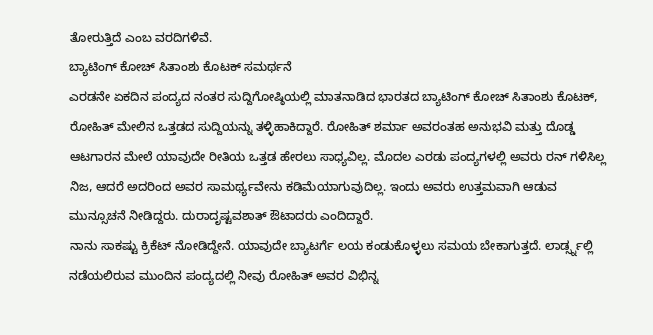ತೋರುತ್ತಿದೆ ಎಂಬ ವರದಿಗಳಿವೆ.
ಬ್ಯಾಟಿಂಗ್ ಕೋಚ್ ಸಿತಾಂಶು ಕೊಟಕ್ ಸಮರ್ಥನೆ
ಎರಡನೇ ಏಕದಿನ ಪಂದ್ಯದ ನಂತರ ಸುದ್ದಿಗೋಷ್ಠಿಯಲ್ಲಿ ಮಾತನಾಡಿದ ಭಾರತದ ಬ್ಯಾಟಿಂಗ್ ಕೋಚ್ ಸಿತಾಂಶು ಕೊಟಕ್, ರೋಹಿತ್ ಮೇಲಿನ ಒತ್ತಡದ ಸುದ್ದಿಯನ್ನು ತಳ್ಳಿಹಾಕಿದ್ದಾರೆ. ರೋಹಿತ್ ಶರ್ಮಾ ಅವರಂತಹ ಅನುಭವಿ ಮತ್ತು ದೊಡ್ಡ ಆಟಗಾರನ ಮೇಲೆ ಯಾವುದೇ ರೀತಿಯ ಒತ್ತಡ ಹೇರಲು ಸಾಧ್ಯವಿಲ್ಲ. ಮೊದಲ ಎರಡು ಪಂದ್ಯಗಳಲ್ಲಿ ಅವರು ರನ್ ಗಳಿಸಿಲ್ಲ ನಿಜ, ಆದರೆ ಅದರಿಂದ ಅವರ ಸಾಮರ್ಥ್ಯವೇನು ಕಡಿಮೆಯಾಗುವುದಿಲ್ಲ. ಇಂದು ಅವರು ಉತ್ತಮವಾಗಿ ಆಡುವ ಮುನ್ಸೂಚನೆ ನೀಡಿದ್ದರು. ದುರಾದೃಷ್ಟವಶಾತ್ ಔಟಾದರು ಎಂದಿದ್ದಾರೆ.
ನಾನು ಸಾಕಷ್ಟು ಕ್ರಿಕೆಟ್ ನೋಡಿದ್ದೇನೆ. ಯಾವುದೇ ಬ್ಯಾಟರ್ಗೆ ಲಯ ಕಂಡುಕೊಳ್ಳಲು ಸಮಯ ಬೇಕಾಗುತ್ತದೆ. ಲಾರ್ಡ್ಸ್ನಲ್ಲಿ ನಡೆಯಲಿರುವ ಮುಂದಿನ ಪಂದ್ಯದಲ್ಲಿ ನೀವು ರೋಹಿತ್ ಅವರ ವಿಭಿನ್ನ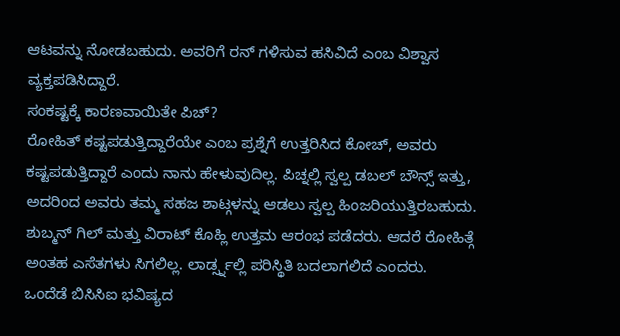ಆಟವನ್ನು ನೋಡಬಹುದು. ಅವರಿಗೆ ರನ್ ಗಳಿಸುವ ಹಸಿವಿದೆ ಎಂಬ ವಿಶ್ವಾಸ ವ್ಯಕ್ತಪಡಿಸಿದ್ದಾರೆ.
ಸಂಕಷ್ಟಕ್ಕೆ ಕಾರಣವಾಯಿತೇ ಪಿಚ್?
ರೋಹಿತ್ ಕಷ್ಟಪಡುತ್ತಿದ್ದಾರೆಯೇ ಎಂಬ ಪ್ರಶ್ನೆಗೆ ಉತ್ತರಿಸಿದ ಕೋಚ್, ಅವರು ಕಷ್ಟಪಡುತ್ತಿದ್ದಾರೆ ಎಂದು ನಾನು ಹೇಳುವುದಿಲ್ಲ. ಪಿಚ್ನಲ್ಲಿ ಸ್ವಲ್ಪ ಡಬಲ್ ಬೌನ್ಸ್ ಇತ್ತು, ಅದರಿಂದ ಅವರು ತಮ್ಮ ಸಹಜ ಶಾಟ್ಗಳನ್ನು ಆಡಲು ಸ್ವಲ್ಪ ಹಿಂಜರಿಯುತ್ತಿರಬಹುದು. ಶುಬ್ಮನ್ ಗಿಲ್ ಮತ್ತು ವಿರಾಟ್ ಕೊಹ್ಲಿ ಉತ್ತಮ ಆರಂಭ ಪಡೆದರು. ಆದರೆ ರೋಹಿತ್ಗೆ ಅಂತಹ ಎಸೆತಗಳು ಸಿಗಲಿಲ್ಲ. ಲಾರ್ಡ್ಸ್ನಲ್ಲಿ ಪರಿಸ್ಥಿತಿ ಬದಲಾಗಲಿದೆ ಎಂದರು.
ಒಂದೆಡೆ ಬಿಸಿಸಿಐ ಭವಿಷ್ಯದ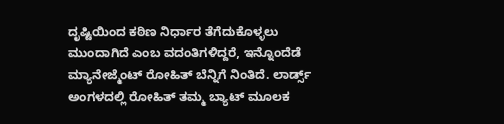ದೃಷ್ಟಿಯಿಂದ ಕಠಿಣ ನಿರ್ಧಾರ ತೆಗೆದುಕೊಳ್ಳಲು ಮುಂದಾಗಿದೆ ಎಂಬ ವದಂತಿಗಳಿದ್ದರೆ, ಇನ್ನೊಂದೆಡೆ ಮ್ಯಾನೇಜ್ಮೆಂಟ್ ರೋಹಿತ್ ಬೆನ್ನಿಗೆ ನಿಂತಿದೆ. ಲಾರ್ಡ್ಸ್ ಅಂಗಳದಲ್ಲಿ ರೋಹಿತ್ ತಮ್ಮ ಬ್ಯಾಟ್ ಮೂಲಕ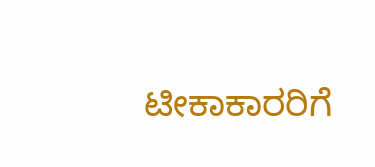ಟೀಕಾಕಾರರಿಗೆ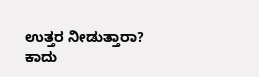ಉತ್ತರ ನೀಡುತ್ತಾರಾ? ಕಾದು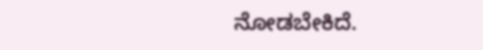ನೋಡಬೇಕಿದೆ.